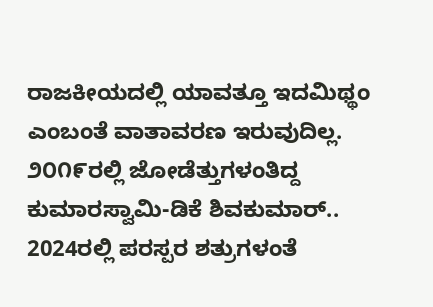ರಾಜಕೀಯದಲ್ಲಿ ಯಾವತ್ತೂ ಇದಮಿಥ್ಥಂ ಎಂಬಂತೆ ವಾತಾವರಣ ಇರುವುದಿಲ್ಲ. ೨೦೧೯ರಲ್ಲಿ ಜೋಡೆತ್ತುಗಳಂತಿದ್ದ ಕುಮಾರಸ್ವಾಮಿ-ಡಿಕೆ ಶಿವಕುಮಾರ್.. 2024ರಲ್ಲಿ ಪರಸ್ಪರ ಶತ್ರುಗಳಂತೆ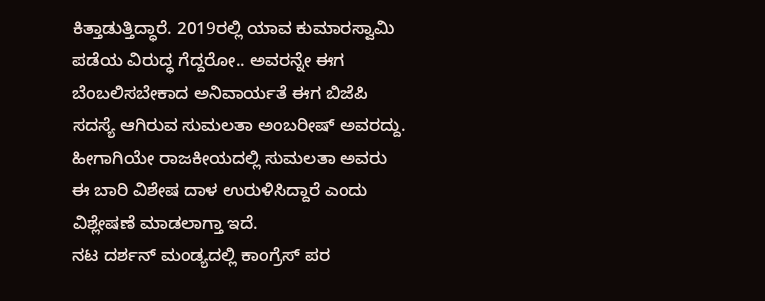ಕಿತ್ತಾಡುತ್ತಿದ್ಧಾರೆ. 2019ರಲ್ಲಿ ಯಾವ ಕುಮಾರಸ್ವಾಮಿ ಪಡೆಯ ವಿರುದ್ಧ ಗೆದ್ದರೋ.. ಅವರನ್ನೇ ಈಗ ಬೆಂಬಲಿಸಬೇಕಾದ ಅನಿವಾರ್ಯತೆ ಈಗ ಬಿಜೆಪಿ ಸದಸ್ಯೆ ಆಗಿರುವ ಸುಮಲತಾ ಅಂಬರೀಷ್ ಅವರದ್ದು. ಹೀಗಾಗಿಯೇ ರಾಜಕೀಯದಲ್ಲಿ ಸುಮಲತಾ ಅವರು ಈ ಬಾರಿ ವಿಶೇಷ ದಾಳ ಉರುಳಿಸಿದ್ದಾರೆ ಎಂದು ವಿಶ್ಲೇಷಣೆ ಮಾಡಲಾಗ್ತಾ ಇದೆ.
ನಟ ದರ್ಶನ್ ಮಂಡ್ಯದಲ್ಲಿ ಕಾಂಗ್ರೆಸ್ ಪರ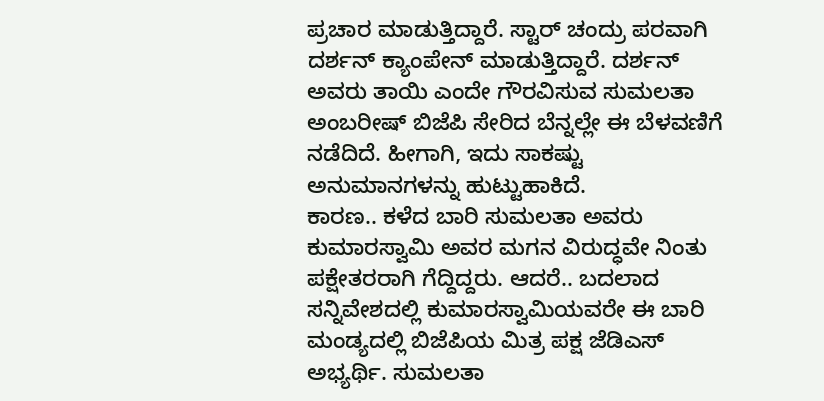ಪ್ರಚಾರ ಮಾಡುತ್ತಿದ್ದಾರೆ. ಸ್ಟಾರ್ ಚಂದ್ರು ಪರವಾಗಿ ದರ್ಶನ್ ಕ್ಯಾಂಪೇನ್ ಮಾಡುತ್ತಿದ್ದಾರೆ. ದರ್ಶನ್ ಅವರು ತಾಯಿ ಎಂದೇ ಗೌರವಿಸುವ ಸುಮಲತಾ ಅಂಬರೀಷ್ ಬಿಜೆಪಿ ಸೇರಿದ ಬೆನ್ನಲ್ಲೇ ಈ ಬೆಳವಣಿಗೆ ನಡೆದಿದೆ. ಹೀಗಾಗಿ, ಇದು ಸಾಕಷ್ಟು ಅನುಮಾನಗಳನ್ನು ಹುಟ್ಟುಹಾಕಿದೆ.
ಕಾರಣ.. ಕಳೆದ ಬಾರಿ ಸುಮಲತಾ ಅವರು ಕುಮಾರಸ್ವಾಮಿ ಅವರ ಮಗನ ವಿರುದ್ಧವೇ ನಿಂತು ಪಕ್ಷೇತರರಾಗಿ ಗೆದ್ದಿದ್ದರು. ಆದರೆ.. ಬದಲಾದ ಸನ್ನಿವೇಶದಲ್ಲಿ ಕುಮಾರಸ್ವಾಮಿಯವರೇ ಈ ಬಾರಿ ಮಂಡ್ಯದಲ್ಲಿ ಬಿಜೆಪಿಯ ಮಿತ್ರ ಪಕ್ಷ ಜೆಡಿಎಸ್ ಅಭ್ಯರ್ಥಿ. ಸುಮಲತಾ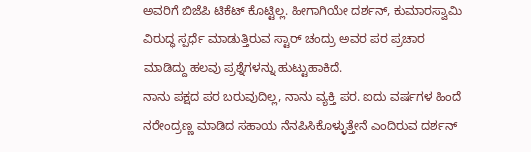ಅವರಿಗೆ ಬಿಜೆಪಿ ಟಿಕೆಟ್ ಕೊಟ್ಟಿಲ್ಲ. ಹೀಗಾಗಿಯೇ ದರ್ಶನ್, ಕುಮಾರಸ್ವಾಮಿ ವಿರುದ್ಧ ಸ್ಪರ್ಧೆ ಮಾಡುತ್ತಿರುವ ಸ್ಟಾರ್ ಚಂದ್ರು ಅವರ ಪರ ಪ್ರಚಾರ ಮಾಡಿದ್ದು ಹಲವು ಪ್ರಶ್ನೆಗಳನ್ನು ಹುಟ್ಟುಹಾಕಿದೆ.
ನಾನು ಪಕ್ಷದ ಪರ ಬರುವುದಿಲ್ಲ, ನಾನು ವ್ಯಕ್ತಿ ಪರ. ಐದು ವರ್ಷಗಳ ಹಿಂದೆ ನರೇಂದ್ರಣ್ಣ ಮಾಡಿದ ಸಹಾಯ ನೆನಪಿಸಿಕೊಳ್ಳುತ್ತೇನೆ ಎಂದಿರುವ ದರ್ಶನ್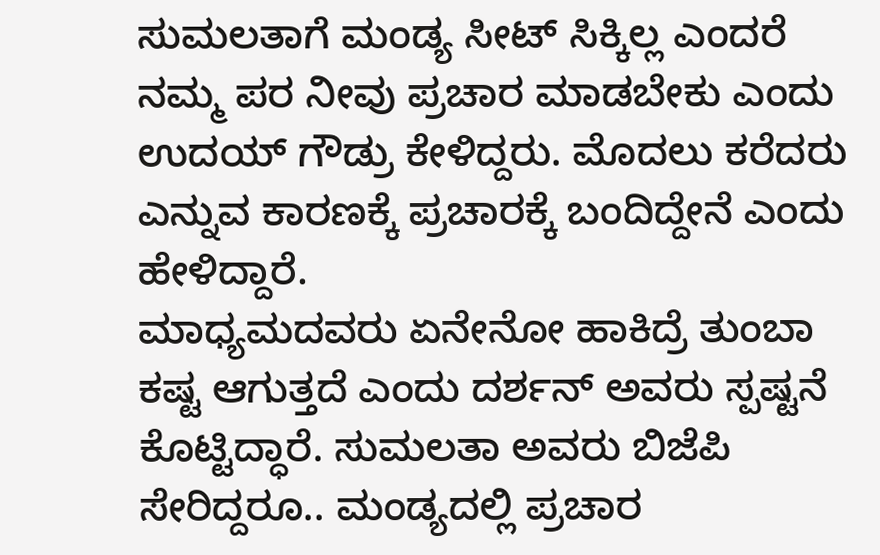ಸುಮಲತಾಗೆ ಮಂಡ್ಯ ಸೀಟ್ ಸಿಕ್ಕಿಲ್ಲ ಎಂದರೆ ನಮ್ಮ ಪರ ನೀವು ಪ್ರಚಾರ ಮಾಡಬೇಕು ಎಂದು ಉದಯ್ ಗೌಡ್ರು ಕೇಳಿದ್ದರು. ಮೊದಲು ಕರೆದರು ಎನ್ನುವ ಕಾರಣಕ್ಕೆ ಪ್ರಚಾರಕ್ಕೆ ಬಂದಿದ್ದೇನೆ ಎಂದು ಹೇಳಿದ್ದಾರೆ.
ಮಾಧ್ಯಮದವರು ಏನೇನೋ ಹಾಕಿದ್ರೆ ತುಂಬಾ ಕಷ್ಟ ಆಗುತ್ತದೆ ಎಂದು ದರ್ಶನ್ ಅವರು ಸ್ಪಷ್ಟನೆ ಕೊಟ್ಟಿದ್ಧಾರೆ. ಸುಮಲತಾ ಅವರು ಬಿಜೆಪಿ ಸೇರಿದ್ದರೂ.. ಮಂಡ್ಯದಲ್ಲಿ ಪ್ರಚಾರ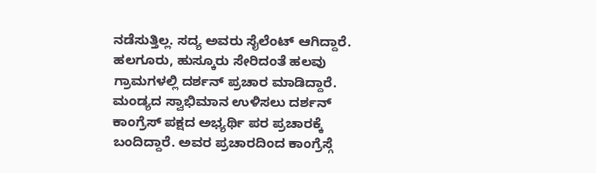ನಡೆಸುತ್ತಿಲ್ಲ. ಸದ್ಯ ಅವರು ಸೈಲೆಂಟ್ ಆಗಿದ್ದಾರೆ.
ಹಲಗೂರು, ಹುಸ್ಕೂರು ಸೇರಿದಂತೆ ಹಲವು ಗ್ರಾಮಗಳಲ್ಲಿ ದರ್ಶನ್ ಪ್ರಚಾರ ಮಾಡಿದ್ದಾರೆ. ಮಂಡ್ಯದ ಸ್ವಾಭಿಮಾನ ಉಳಿಸಲು ದರ್ಶನ್ ಕಾಂಗ್ರೆಸ್ ಪಕ್ಷದ ಅಭ್ಯರ್ಥಿ ಪರ ಪ್ರಚಾರಕ್ಕೆ ಬಂದಿದ್ದಾರೆ. ಅವರ ಪ್ರಚಾರದಿಂದ ಕಾಂಗ್ರೆಸ್ಗೆ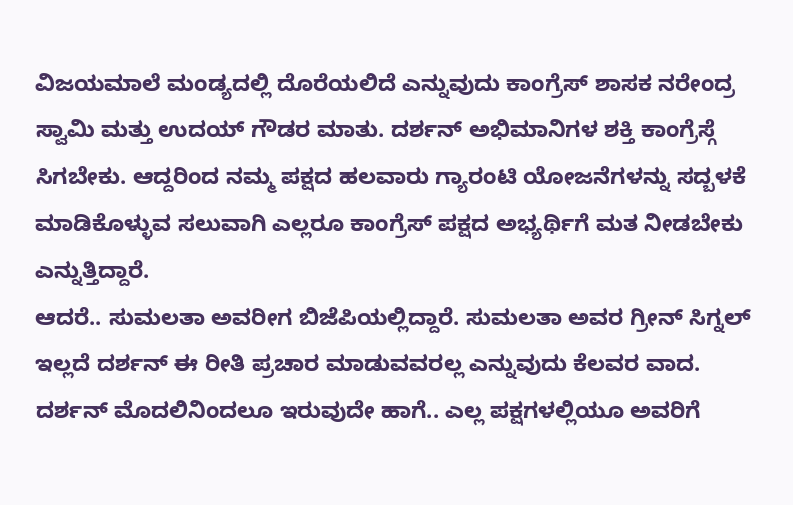ವಿಜಯಮಾಲೆ ಮಂಡ್ಯದಲ್ಲಿ ದೊರೆಯಲಿದೆ ಎನ್ನುವುದು ಕಾಂಗ್ರೆಸ್ ಶಾಸಕ ನರೇಂದ್ರ ಸ್ವಾಮಿ ಮತ್ತು ಉದಯ್ ಗೌಡರ ಮಾತು. ದರ್ಶನ್ ಅಭಿಮಾನಿಗಳ ಶಕ್ತಿ ಕಾಂಗ್ರೆಸ್ಗೆ ಸಿಗಬೇಕು. ಆದ್ದರಿಂದ ನಮ್ಮ ಪಕ್ಷದ ಹಲವಾರು ಗ್ಯಾರಂಟಿ ಯೋಜನೆಗಳನ್ನು ಸದ್ಬಳಕೆ ಮಾಡಿಕೊಳ್ಳುವ ಸಲುವಾಗಿ ಎಲ್ಲರೂ ಕಾಂಗ್ರೆಸ್ ಪಕ್ಷದ ಅಭ್ಯರ್ಥಿಗೆ ಮತ ನೀಡಬೇಕು ಎನ್ನುತ್ತಿದ್ದಾರೆ.
ಆದರೆ.. ಸುಮಲತಾ ಅವರೀಗ ಬಿಜೆಪಿಯಲ್ಲಿದ್ದಾರೆ. ಸುಮಲತಾ ಅವರ ಗ್ರೀನ್ ಸಿಗ್ನಲ್ ಇಲ್ಲದೆ ದರ್ಶನ್ ಈ ರೀತಿ ಪ್ರಚಾರ ಮಾಡುವವರಲ್ಲ ಎನ್ನುವುದು ಕೆಲವರ ವಾದ. ದರ್ಶನ್ ಮೊದಲಿನಿಂದಲೂ ಇರುವುದೇ ಹಾಗೆ.. ಎಲ್ಲ ಪಕ್ಷಗಳಲ್ಲಿಯೂ ಅವರಿಗೆ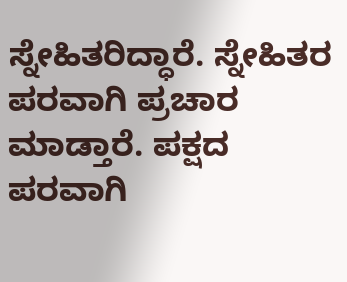ಸ್ನೇಹಿತರಿದ್ಧಾರೆ. ಸ್ನೇಹಿತರ ಪರವಾಗಿ ಪ್ರಚಾರ ಮಾಡ್ತಾರೆ. ಪಕ್ಷದ ಪರವಾಗಿ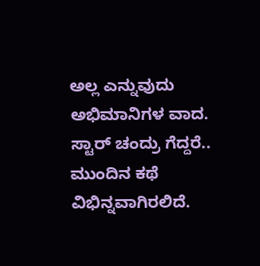ಅಲ್ಲ ಎನ್ನುವುದು ಅಭಿಮಾನಿಗಳ ವಾದ.
ಸ್ಟಾರ್ ಚಂದ್ರು ಗೆದ್ದರೆ.. ಮುಂದಿನ ಕಥೆ ವಿಭಿನ್ನವಾಗಿರಲಿದೆ.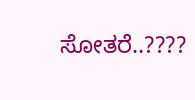ಸೋತರೆ..????